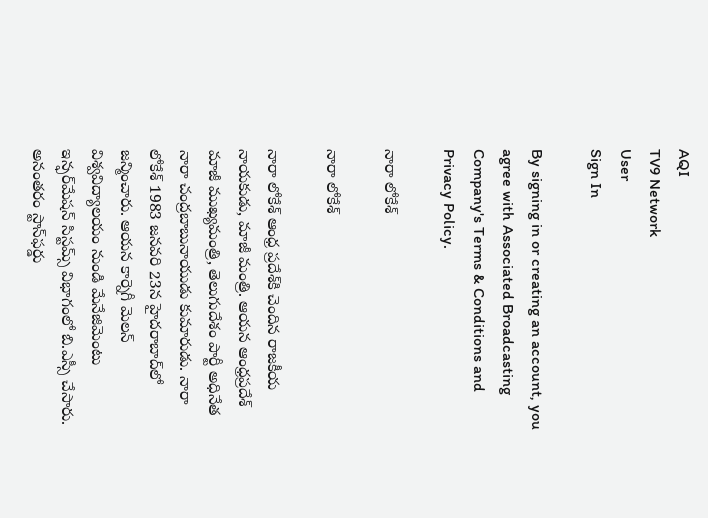AQI
TV9 Network
User
Sign In

By signing in or creating an account, you agree with Associated Broadcasting Company's Terms & Conditions and Privacy Policy.

నారా లోకేశ్

నారా లోకేశ్

నారా లోకేశ్ ఆంధ్ర ప్రదేశ్‌కి చెందిన రాజకీయ నాయకుడు, మాజీ మంత్రి. ఆయన ఆంధ్రప్రదేశ్ మాజీ ముఖ్యమంత్రి, తెలుగుదేశం పార్టీ అధినేత నారా చంద్రబాబునాయుడు కుమారుడు. నారా లోకేశ్ 1983 జనవరి 23న హైదరాబాద్‌లో జన్మించారు. ఆయన కార్నెగీ మెలన్ విశ్వవిద్యాలయం నుండి మేనేజిమెంటు ఇన్ఫర్‌మేషన్ సిస్టమ్స్ విభాగంలో బి.ఎస్సీ చేసారు. అనంతరం స్టాన్‌ఫర్డు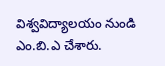విశ్వవిద్యాలయం నుండి ఎం.బి.ఎ చేశారు.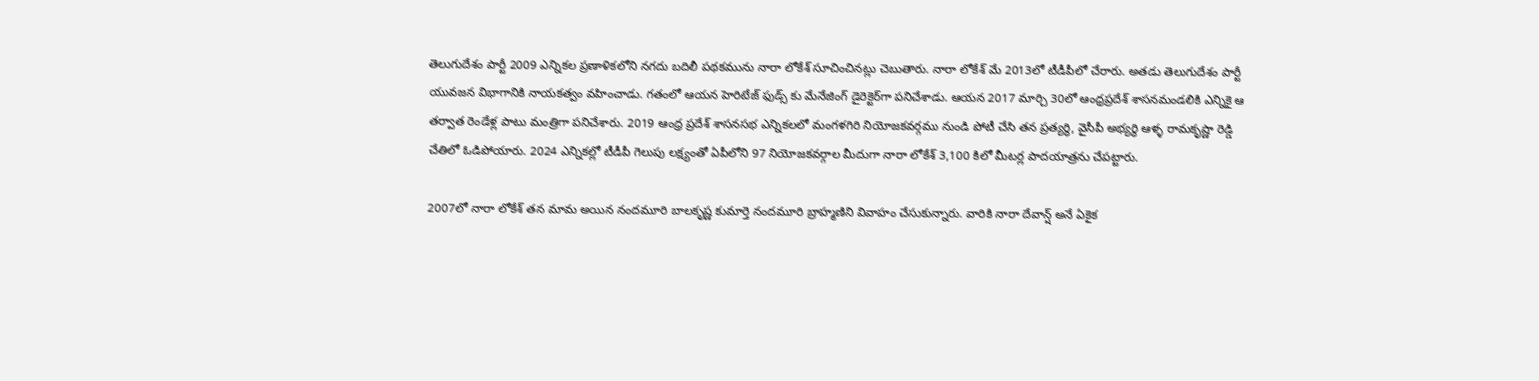తెలుగుదేశం పార్టీ 2009 ఎన్నికల ప్రణాళికలోని నగదు బదిలీ పథకమును నారా లోకేశ్ సూచించినట్లు చెబుతారు. నారా లోకేశ్ మే 2013లో టీడీపీలో చేరారు. అతడు తెలుగుదేశం పార్టీ యువజన విభాగానికి నాయకత్వం వహించాడు. గతంలో ఆయన హెరిటేజ్ ఫుడ్స్ కు మేనేజింగ్ డైరెక్టెర్‌గా పనిచేశాడు. ఆయన 2017 మార్చి 30లో ఆంధ్రప్రదేశ్ శాసనమండలికి ఎన్నికై ఆ తర్వాత రెండేళ్ల పాటు మంత్రిగా పనిచేశారు. 2019 ఆంధ్ర ప్రదేశ్ శాసనసభ ఎన్నికలలో మంగళగిరి నియోజకవర్గము నుండి పోటీ చేసి తన ప్రత్యర్థి, వైసీపీ అభ్యర్థి ఆళ్ళ రామకృష్ణా రెడ్డి చేతిలో ఓడిపోయారు. 2024 ఎన్నికల్లో టీడీపీ గెలుపు లక్ష్యంతో ఏపీలోని 97 నియోజకవర్గాల మీదుగా నారా లోకేశ్ 3,100 కిలో మీటర్ల పాదయాత్రను చేపట్టారు.

2007లో నారా లోకేశ్ తన మామ అయిన నందమూరి బాలకృష్ణ కుమార్తె నందమూరి బ్రాహ్మణిని వివాహం చేసుకున్నారు. వారికి నారా దేవాన్ష్ అనే ఏకైక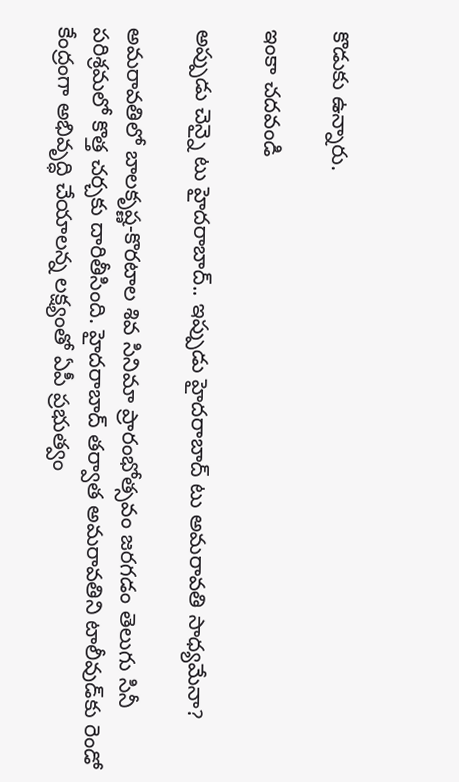కొడుకు ఉన్నారు.

ఇంకా చదవండి

అప్పుడు చెన్నై టు హైదరాబాద్.. ఇప్పుడు హైదరాబాద్ టు అమరావతి సాధ్యమేనా?

అమరావతిలో బాలకృష్ణ-కొరటాల శివ సినిమా ప్రారంభోత్సవం జరగడం తెలుగు సినీ పరిశ్రమలో కొత్త చర్చకు దారితీసింది. హైదరాబాద్ తర్వాత అమరావతిని టాలీవుడ్‌కు రెండో కేంద్రంగా అభివృద్ధి చేయాలన్న లక్ష్యంతో ఏపీ ప్రభుత్వం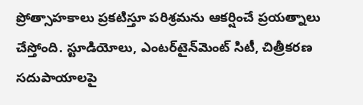ప్రోత్సాహకాలు ప్రకటిస్తూ పరిశ్రమను ఆకర్షించే ప్రయత్నాలు చేస్తోంది. స్టూడియోలు, ఎంటర్‌టైన్‌మెంట్ సిటీ, చిత్రీకరణ సదుపాయాలపై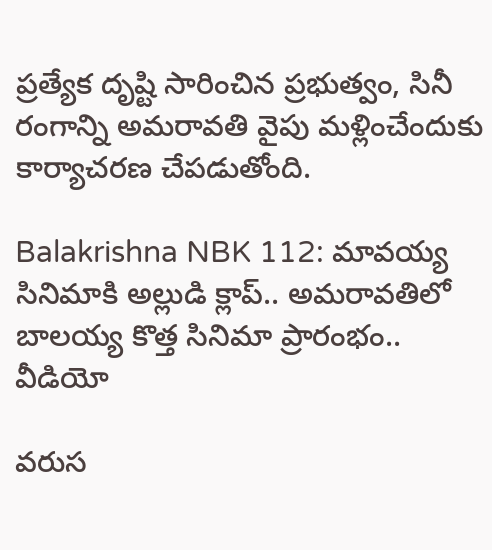ప్రత్యేక దృష్టి సారించిన ప్రభుత్వం, సినీ రంగాన్ని అమరావతి వైపు మళ్లించేందుకు కార్యాచరణ చేపడుతోంది.

Balakrishna NBK 112: మావయ్య సినిమాకి అల్లుడి క్లాప్.. అమరావతిలో బాలయ్య కొత్త సినిమా ప్రారంభం.. వీడియో

వరుస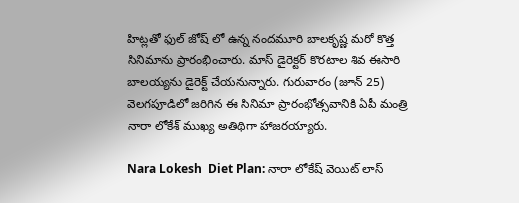హిట్లతో ఫుల్ జోష్ లో ఉన్న నందమూరి బాలకృష్ణ మరో కొత్త సినిమాను ప్రారంభించారు. మాస్ డైరెక్టర్ కొరటాల శివ ఈసారి బాలయ్యను డైరెక్ట్ చేయనున్నారు. గురువారం (జూన్ 25) వెలగపూడిలో జరిగిన ఈ సినిమా ప్రారంభోత్సవానికి ఏపీ మంత్రి నారా లోకేశ్ ముఖ్య అతిథిగా హాజరయ్యారు.

Nara Lokesh  Diet Plan: నారా లోకేష్ వెయిట్ లాస్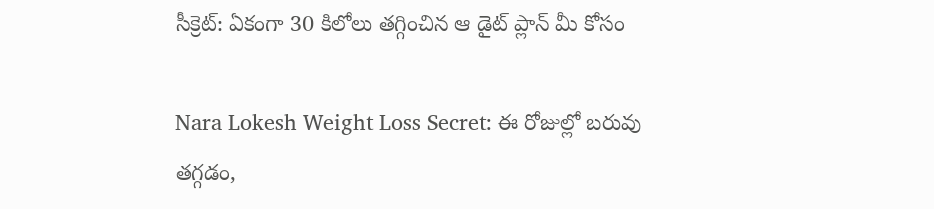సీక్రెట్: ఏకంగా 30 కిలోలు తగ్గించిన ఆ డైట్ ప్లాన్ మీ కోసం

Nara Lokesh Weight Loss Secret: ఈ రోజుల్లో బరువు తగ్గడం,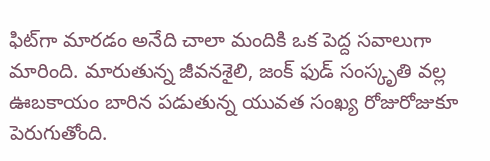ఫిట్‌గా మారడం అనేది చాలా మందికి ఒక పెద్ద సవాలుగా మారింది. మారుతున్న జీవనశైలి, జంక్ ఫుడ్ సంస్కృతి వల్ల ఊబకాయం బారిన పడుతున్న యువత సంఖ్య రోజురోజుకూ పెరుగుతోంది.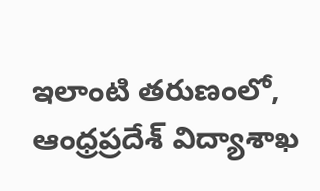ఇలాంటి తరుణంలో, ఆంధ్రప్రదేశ్ విద్యాశాఖ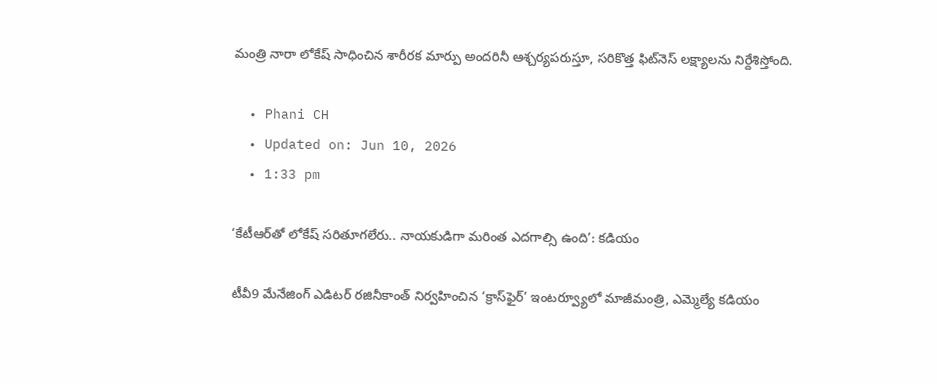మంత్రి నారా లోకేష్ సాధించిన శారీరక మార్పు అందరినీ ఆశ్చర్యపరుస్తూ, సరికొత్త ఫిట్‌నెస్ లక్ష్యాలను నిర్దేశిస్తోంది.

  • Phani CH
  • Updated on: Jun 10, 2026
  • 1:33 pm

‘కేటీఆర్‌తో లోకేష్ సరితూగలేరు.. నాయకుడిగా మరింత ఎదగాల్సి ఉంది’: కడియం

టీవీ9 మేనేజింగ్ ఎడిటర్ రజినీకాంత్‌ నిర్వహించిన ‘క్రాస్‌ఫైర్’ ఇంటర్వ్యూలో మాజీమంత్రి, ఎమ్మెల్యే కడియం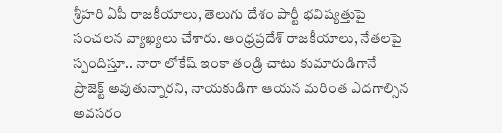శ్రీహరి ఏపీ రాజకీయాలు, తెలుగు దేశం పార్టీ భవిష్యత్తుపై సంచలన వ్యాఖ్యలు చేశారు. ఆంధ్రప్రదేశ్ రాజకీయాలు, నేతలపై స్పందిస్తూ.. నారా లోకేష్ ఇంకా తండ్రి చాటు కుమారుడిగానే ప్రొజెక్ట్ అవుతున్నారని, నాయకుడిగా ఆయన మరింత ఎదగాల్సిన అవసరం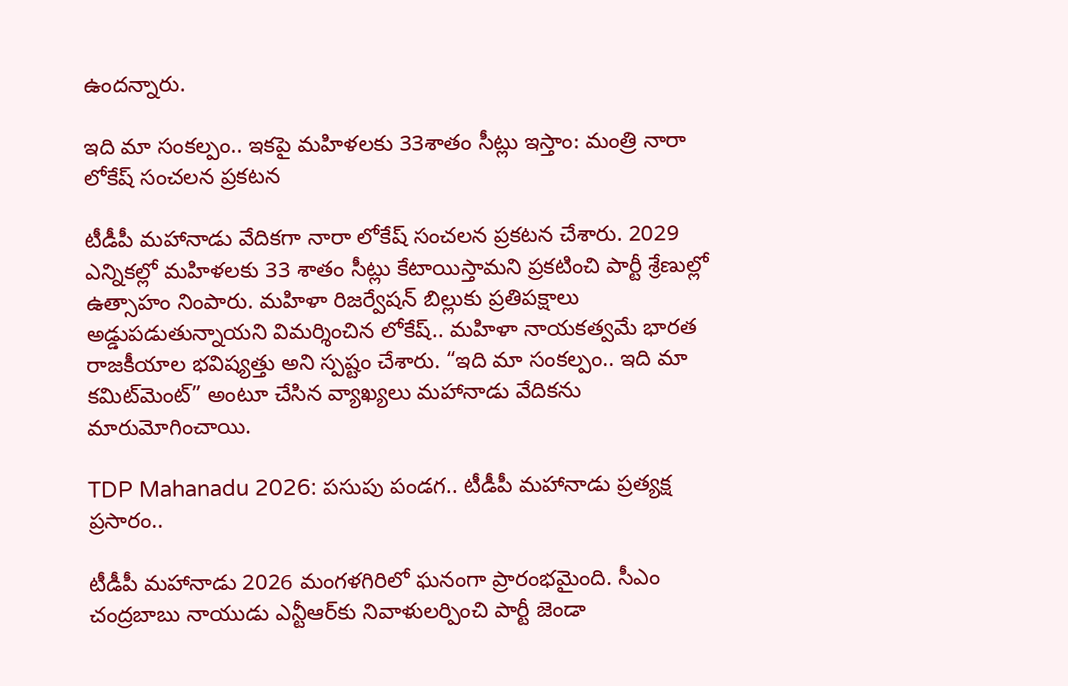ఉందన్నారు.

ఇది మా సంకల్పం.. ఇకపై మహిళలకు 33శాతం సీట్లు ఇస్తాం: మంత్రి నారా లోకేష్ సంచలన ప్రకటన

టీడీపీ మహానాడు వేదికగా నారా లోకేష్ సంచలన ప్రకటన చేశారు. 2029 ఎన్నికల్లో మహిళలకు 33 శాతం సీట్లు కేటాయిస్తామని ప్రకటించి పార్టీ శ్రేణుల్లో ఉత్సాహం నింపారు. మహిళా రిజర్వేషన్ బిల్లుకు ప్రతిపక్షాలు అడ్డుపడుతున్నాయని విమర్శించిన లోకేష్.. మహిళా నాయకత్వమే భారత రాజకీయాల భవిష్యత్తు అని స్పష్టం చేశారు. “ఇది మా సంకల్పం.. ఇది మా కమిట్‌మెంట్” అంటూ చేసిన వ్యాఖ్యలు మహానాడు వేదికను మారుమోగించాయి.

TDP Mahanadu 2026: పసుపు పండగ.. టీడీపీ మహానాడు ప్రత్యక్ష ప్రసారం..

టీడీపీ మహానాడు 2026 మంగళగిరిలో ఘనంగా ప్రారంభమైంది. సీఎం చంద్రబాబు నాయుడు ఎన్టీఆర్‌కు నివాళులర్పించి పార్టీ జెండా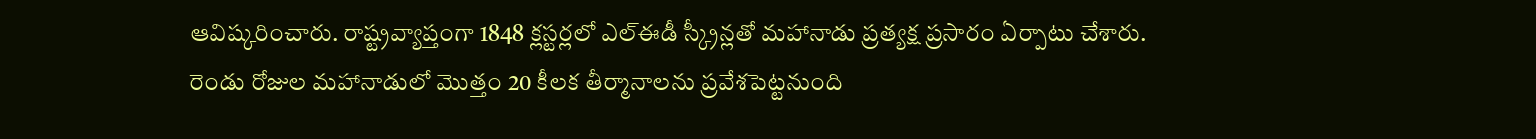ఆవిష్కరించారు. రాష్ట్రవ్యాప్తంగా 1848 క్లస్టర్లలో ఎల్ఈడీ స్క్రీన్లతో మహానాడు ప్రత్యక్ష ప్రసారం ఏర్పాటు చేశారు. రెండు రోజుల మహానాడులో మొత్తం 20 కీలక తీర్మానాలను ప్రవేశపెట్టనుంది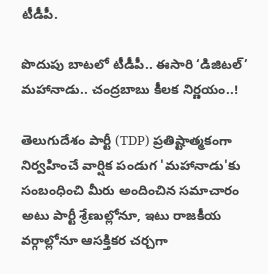టీడీపీ.

పొదుపు బాటలో టీడీపీ.. ఈసారి ‘డిజిటల్’ మహానాడు.. చంద్రబాబు కీలక నిర్ణయం..!

తెలుగుదేశం పార్టీ (TDP) ప్రతిష్టాత్మకంగా నిర్వహించే వార్షిక పండుగ 'మహానాడు'కు సంబంధించి మీరు అందించిన సమాచారం అటు పార్టీ శ్రేణుల్లోనూ, ఇటు రాజకీయ వర్గాల్లోనూ ఆసక్తికర చర్చగా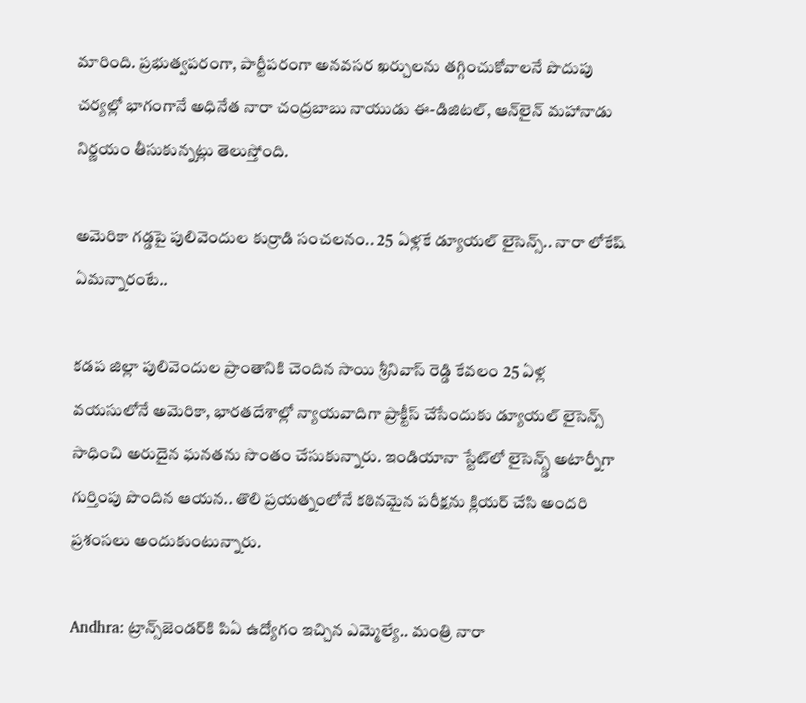మారింది. ప్రభుత్వపరంగా, పార్టీపరంగా అనవసర ఖర్చులను తగ్గించుకోవాలనే పొదుపు చర్యల్లో భాగంగానే అధినేత నారా చంద్రబాబు నాయుడు ఈ-డిజిటల్, ఆన్‌లైన్ మహానాడు నిర్ణయం తీసుకున్నట్లు తెలుస్తోంది.

అమెరికా గడ్డపై పులివెందుల కుర్రాడి సంచలనం.. 25 ఏళ్లకే డ్యూయల్ లైసెన్స్.. నారా లోకేష్ ఏమన్నారంటే..

కడప జిల్లా పులివెందుల ప్రాంతానికి చెందిన సాయి శ్రీనివాస్ రెడ్డి కేవలం 25 ఏళ్ల వయసులోనే అమెరికా, భారతదేశాల్లో న్యాయవాదిగా ప్రాక్టీస్ చేసేందుకు డ్యూయల్ లైసెన్స్ సాధించి అరుదైన ఘనతను సొంతం చేసుకున్నారు. ఇండియానా స్టేట్‌లో లైసెన్స్డ్ అటార్నీగా గుర్తింపు పొందిన ఆయన.. తొలి ప్రయత్నంలోనే కఠినమైన పరీక్షను క్లియర్ చేసి అందరి ప్రశంసలు అందుకుంటున్నారు.

Andhra: ట్రాన్స్‌జెండర్‌కి పిఏ ఉద్యోగం ఇచ్చిన ఎమ్మెల్యే.. మంత్రి నారా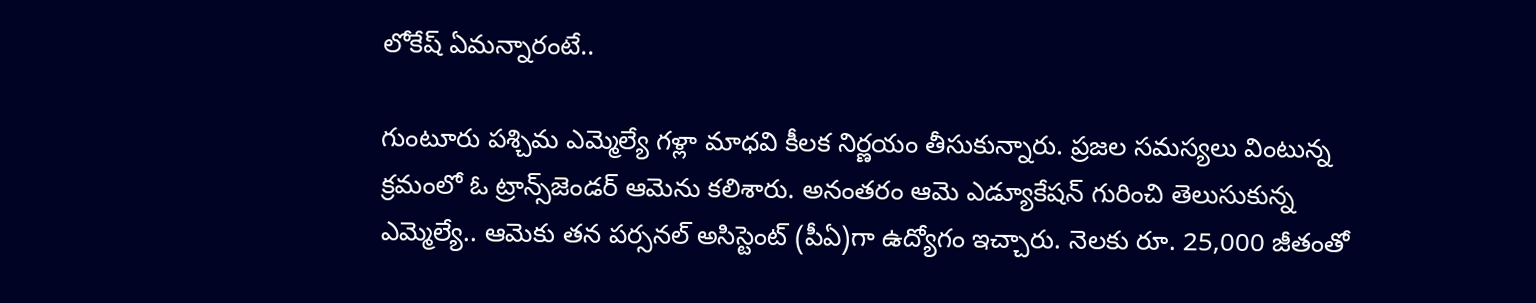లోకేష్ ఏమన్నారంటే..

గుంటూరు పశ్చిమ ఎమ్మెల్యే గళ్లా మాధవి కీలక నిర్ణయం తీసుకున్నారు. ప్రజల సమస్యలు వింటున్న క్రమంలో ఓ ట్రాన్స్‌జెండర్ ఆమెను కలిశారు. అనంతరం ఆమె ఎడ్యూకేషన్ గురించి తెలుసుకున్న ఎమ్మెల్యే.. ఆమెకు తన పర్సనల్ అసిస్టెంట్ (పీఏ)గా ఉద్యోగం ఇచ్చారు. నెలకు రూ. 25,000 జీతంతో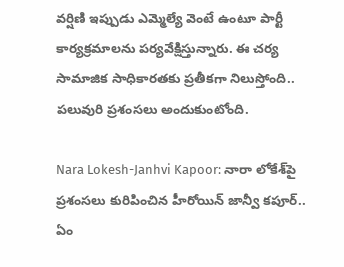వర్షిణి ఇప్పుడు ఎమ్మెల్యే వెంటే ఉంటూ పార్టీ కార్యక్రమాలను పర్యవేక్షిస్తున్నారు. ఈ చర్య సామాజిక సాధికారతకు ప్రతీకగా నిలుస్తోంది.. పలువురి ప్రశంసలు అందుకుంటోంది.

Nara Lokesh-Janhvi Kapoor: నారా లోకేశ్‌పై ప్రశంసలు కురిపించిన హీరోయిన్ జాన్వీ కపూర్.. ఏం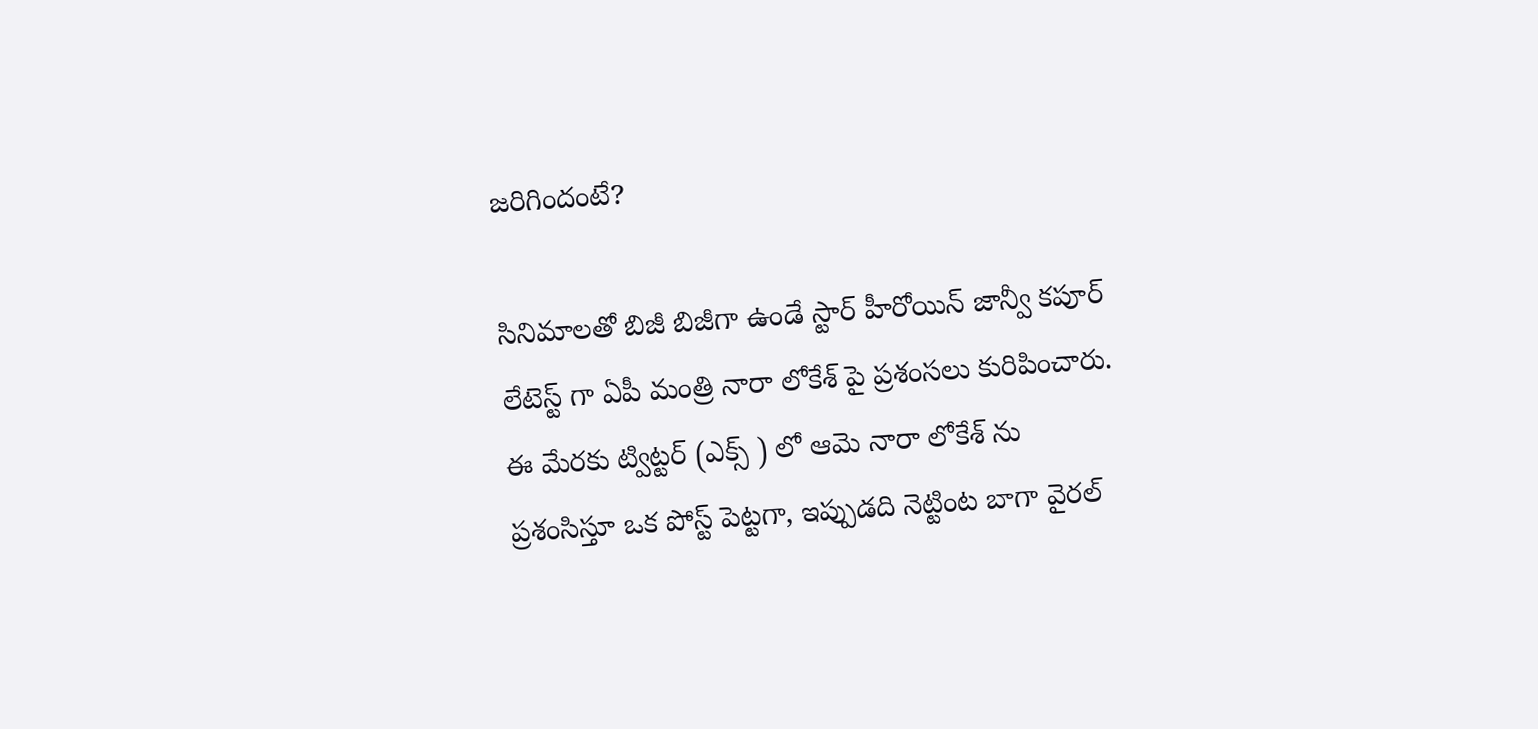జరిగిందంటే?

సినిమాలతో బిజీ బిజీగా ఉండే స్టార్ హీరోయిన్ జాన్వీ కపూర్ లేటెస్ట్ గా ఏపీ మంత్రి నారా లోకేశ్ పై ప్రశంసలు కురిపించారు. ఈ మేరకు ట్విట్టర్ (ఎక్స్ ) లో ఆమె నారా లోకేశ్ ను ప్రశంసిస్తూ ఒక పోస్ట్ పెట్టగా, ఇప్పుడది నెట్టింట బాగా వైరల్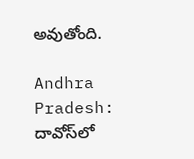అవుతోంది.

Andhra Pradesh: దావోస్‌లో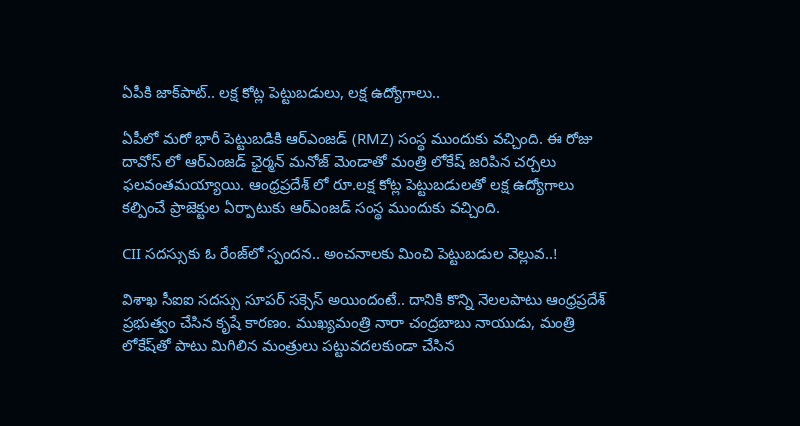ఏపీకి జాక్‌పాట్.. లక్ష కోట్ల పెట్టుబడులు, లక్ష ఉద్యోగాలు..

ఏపీలో మరో భారీ పెట్టుబడికి ఆర్ఎంజడ్ (RMZ) సంస్థ ముందుకు వచ్చింది. ఈ రోజు దావోస్ లో ఆర్ఎంజడ్ ఛైర్మన్ మనోజ్ మెండాతో మంత్రి లోకేష్ జరిపిన చర్చలు ఫలవంతమయ్యాయి. ఆంధ్రప్రదేశ్ లో రూ.లక్ష కోట్ల పెట్టుబడులతో లక్ష ఉద్యోగాలు కల్పించే ప్రాజెక్టుల ఏర్పాటుకు ఆర్ఎంజడ్ సంస్థ ముందుకు వచ్చింది.

CII సదస్సుకు ఓ రేంజ్‌లో స్పందన.. అంచనాలకు మించి పెట్టుబడుల వెల్లువ..!

విశాఖ సీఐఐ సదస్సు సూపర్ సక్సెస్ అయిందంటే.. దానికి కొన్ని నెలలపాటు ఆంధ్రప్రదేశ్ ప్రభుత్వం చేసిన కృషే కారణం. ముఖ్యమంత్రి నారా చంద్రబాబు నాయుడు, మంత్రి లోకేష్‌తో పాటు మిగిలిన మంత్రులు పట్టువదలకుండా చేసిన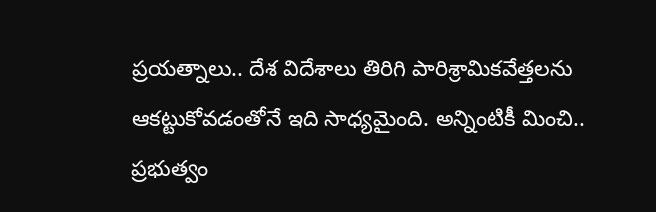ప్రయత్నాలు.. దేశ విదేశాలు తిరిగి పారిశ్రామికవేత్తలను ఆకట్టుకోవడంతోనే ఇది సాధ్యమైంది. అన్నింటికీ మించి.. ప్రభుత్వం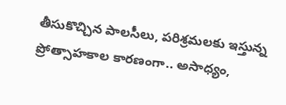తీసుకొచ్చిన పాలసీలు, పరిశ్రమలకు ఇస్తున్న ప్రోత్సాహకాల కారణంగా.. అసాధ్యం,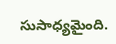సుసాధ్యమైంది.